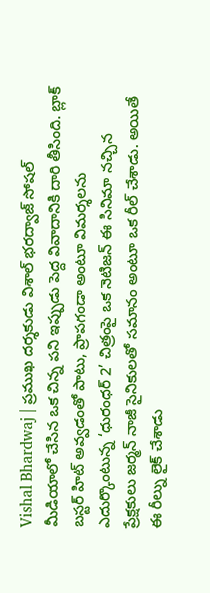Vishal Bhardwaj | ప్రముఖ దర్శకుడు విశాల్ భరద్వాజ్ సోషల్ మీడియాలో చేసిన ఒక చిన్న పని ఇప్పుడు పెద్ద వివాదానికి దారి తీసింది. బ్లాక్ బస్టర్ హిట్ అవ్వడంతో పాటు, ప్రాపగండా అంటూ విమర్శలను ఎదుర్కొంటున్న ‘ధురంధర్ 2’ చిత్రంపై ఒక నెటిజన్ ఈ సినిమా నచ్చిన ప్రేక్షకులు జర్మన్ నాజీ సైనికులతో సమానం అంటూ ఒక రీల్ చేశాడు. అయితే ఈ రీల్ను లైక్ చేశాడు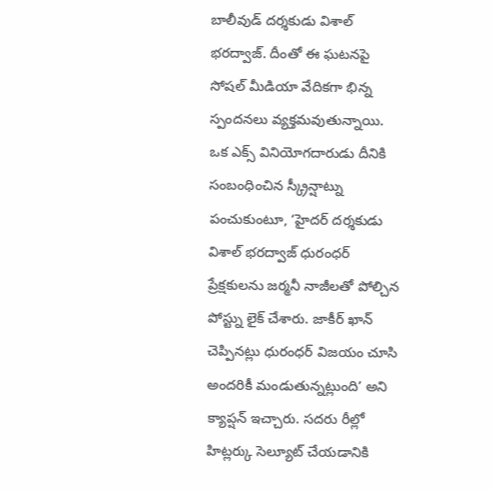బాలీవుడ్ దర్శకుడు విశాల్ భరద్వాజ్. దీంతో ఈ ఘటనపై సోషల్ మీడియా వేదికగా భిన్న స్పందనలు వ్యక్తమవుతున్నాయి.
ఒక ఎక్స్ వినియోగదారుడు దీనికి సంబంధించిన స్క్రీన్షాట్ను పంచుకుంటూ, ‘హైదర్ దర్శకుడు విశాల్ భరద్వాజ్ ధురంధర్ ప్రేక్షకులను జర్మనీ నాజీలతో పోల్చిన పోస్ట్ను లైక్ చేశారు. జాకీర్ ఖాన్ చెప్పినట్లు ధురంధర్ విజయం చూసి అందరికీ మండుతున్నట్లుంది’ అని క్యాప్షన్ ఇచ్చారు. సదరు రీల్లో హిట్లర్కు సెల్యూట్ చేయడానికి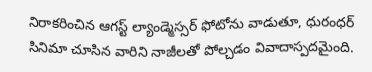నిరాకరించిన ఆగస్ట్ ల్యాండ్మెస్సర్ ఫోటోను వాడుతూ, ధురంధర్ సినిమా చూసిన వారిని నాజీలతో పోల్చడం వివాదాస్పదమైంది.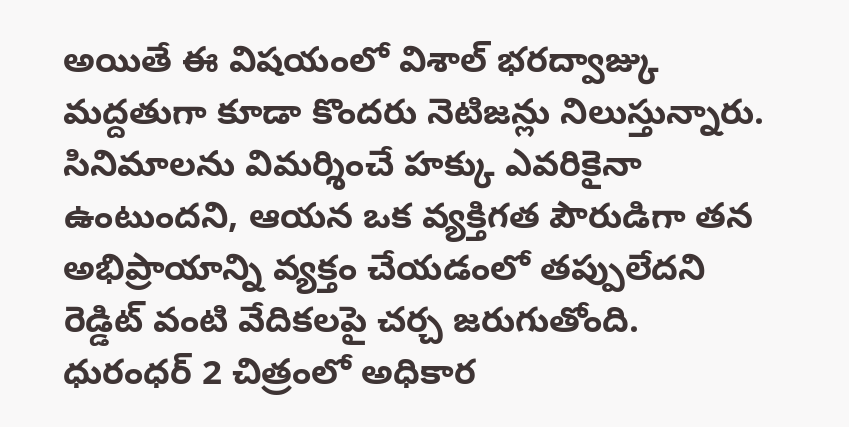అయితే ఈ విషయంలో విశాల్ భరద్వాజ్కు మద్దతుగా కూడా కొందరు నెటిజన్లు నిలుస్తున్నారు. సినిమాలను విమర్శించే హక్కు ఎవరికైనా ఉంటుందని, ఆయన ఒక వ్యక్తిగత పౌరుడిగా తన అభిప్రాయాన్ని వ్యక్తం చేయడంలో తప్పులేదని రెడ్డిట్ వంటి వేదికలపై చర్చ జరుగుతోంది. ధురంధర్ 2 చిత్రంలో అధికార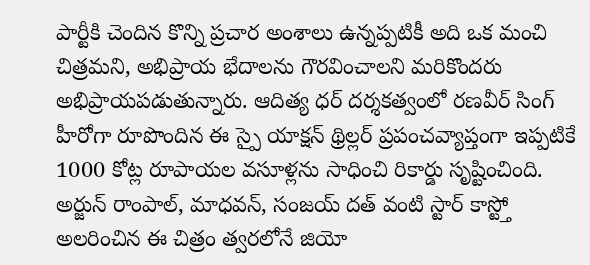పార్టీకి చెందిన కొన్ని ప్రచార అంశాలు ఉన్నప్పటికీ అది ఒక మంచి చిత్రమని, అభిప్రాయ భేదాలను గౌరవించాలని మరికొందరు అభిప్రాయపడుతున్నారు. ఆదిత్య ధర్ దర్శకత్వంలో రణవీర్ సింగ్ హీరోగా రూపొందిన ఈ స్పై యాక్షన్ థ్రిల్లర్ ప్రపంచవ్యాప్తంగా ఇప్పటికే 1000 కోట్ల రూపాయల వసూళ్లను సాధించి రికార్డు సృష్టించింది. అర్జున్ రాంపాల్, మాధవన్, సంజయ్ దత్ వంటి స్టార్ కాస్ట్తో అలరించిన ఈ చిత్రం త్వరలోనే జియో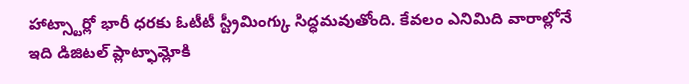హాట్స్టార్లో భారీ ధరకు ఓటీటీ స్ట్రీమింగ్కు సిద్ధమవుతోంది. కేవలం ఎనిమిది వారాల్లోనే ఇది డిజిటల్ ప్లాట్ఫామ్లోకి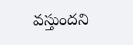వస్తుందని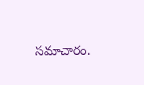సమాచారం.